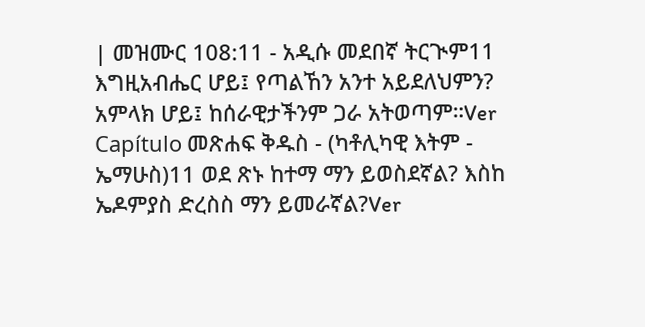| መዝሙር 108:11 - አዲሱ መደበኛ ትርጒም11 እግዚአብሔር ሆይ፤ የጣልኸን አንተ አይደለህምን? አምላክ ሆይ፤ ከሰራዊታችንም ጋራ አትወጣም።Ver Capítulo መጽሐፍ ቅዱስ - (ካቶሊካዊ እትም - ኤማሁስ)11 ወደ ጽኑ ከተማ ማን ይወስደኛል? እስከ ኤዶምያስ ድረስስ ማን ይመራኛል?Ver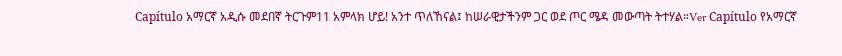Capítulo አማርኛ አዲሱ መደበኛ ትርጉም11 አምላክ ሆይ! አንተ ጥለኸናል፤ ከሠራዊታችንም ጋር ወደ ጦር ሜዳ መውጣት ትተሃል።Ver Capítulo የአማርኛ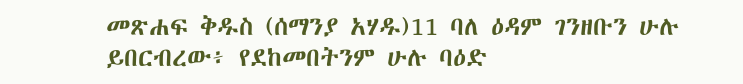መጽሐፍ ቅዱስ (ሰማንያ አሃዱ)11 ባለ ዕዳም ገንዘቡን ሁሉ ይበርብረው፥ የደከመበትንም ሁሉ ባዕድ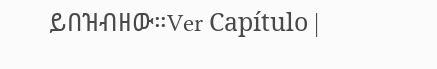ይበዝብዘው።Ver Capítulo |